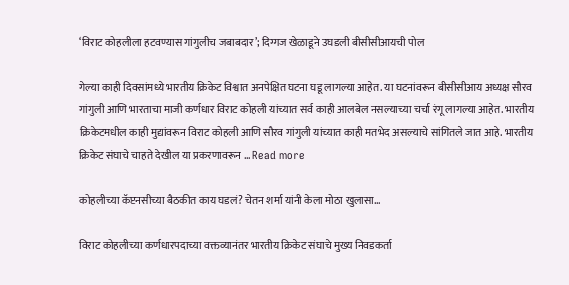‘विराट कोहलीला हटवण्यास गांगुलीच जबाबदार’; दिग्गज खेळाडूने उघडली बीसीसीआयची पोल

गेल्या काही दिवसांमध्ये भारतीय क्रिकेट विश्वात अनपेक्षित घटना घडू लागल्या आहेत. या घटनांवरून बीसीसीआय अध्यक्ष सौरव गांगुली आणि भारताचा माजी कर्णधार विराट कोहली यांच्यात सर्व काही आलबेल नसल्याच्या चर्चा रंगू लागल्या आहेत. भारतीय क्रिकेटमधील काही मुद्यांवरून विराट कोहली आणि सौरव गांगुली यांच्यात काही मतभेद असल्याचे सांगितले जात आहे. भारतीय क्रिकेट संघाचे चाहते देखील या प्रकरणावरून … Read more

कोहलीच्या कॅप्टनसीच्या बैठकीत काय घडलं? चेतन शर्मा यांनी केला मोठा खुलासा…

विराट कोहलीच्या कर्णधारपदाच्या वक्तव्यानंतर भारतीय क्रिकेट संघाचे मुख्य निवडकर्ता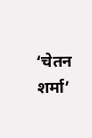‘चेतन शर्मा’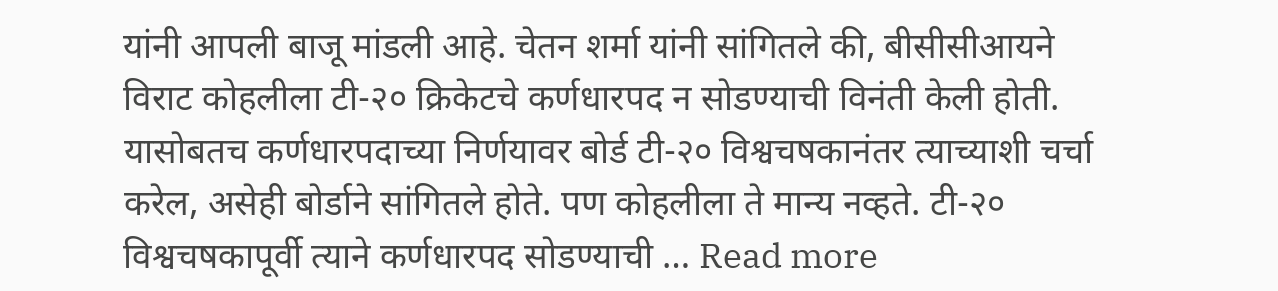यांनी आपली बाजू मांडली आहे. चेतन शर्मा यांनी सांगितले की, बीसीसीआयने विराट कोहलीला टी-२० क्रिकेटचे कर्णधारपद न सोडण्याची विनंती केली होती. यासोबतच कर्णधारपदाच्या निर्णयावर बोर्ड टी-२० विश्वचषकानंतर त्याच्याशी चर्चा करेल, असेही बोर्डाने सांगितले होते. पण कोहलीला ते मान्य नव्हते. टी-२० विश्वचषकापूर्वी त्याने कर्णधारपद सोडण्याची … Read more